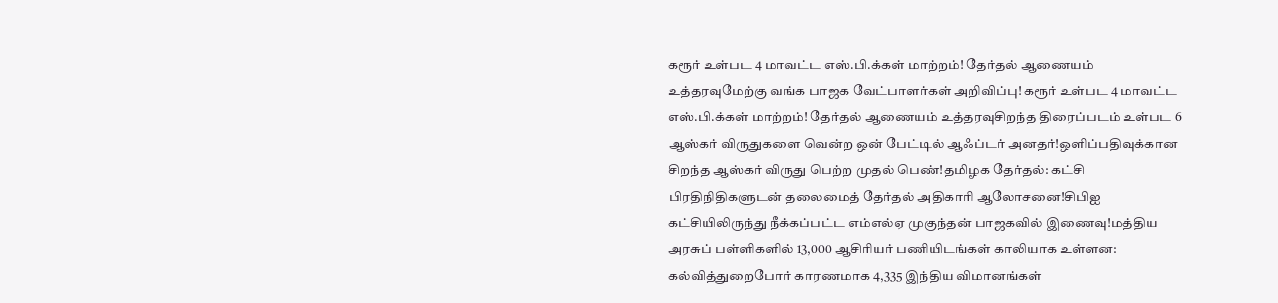கரூர் உள்பட 4 மாவட்ட எஸ்.பி.க்கள் மாற்றம்! தேர்தல் ஆணையம் உத்தரவுமேற்கு வங்க பாஜக வேட்பாளர்கள் அறிவிப்பு! கரூர் உள்பட 4 மாவட்ட எஸ்.பி.க்கள் மாற்றம்! தேர்தல் ஆணையம் உத்தரவுசிறந்த திரைப்படம் உள்பட 6 ஆஸ்கர் விருதுகளை வென்ற ஒன் பேட்டில் ஆஃப்டர் அனதர்!ஒளிப்பதிவுக்கான சிறந்த ஆஸ்கர் விருது பெற்ற முதல் பெண்!தமிழக தேர்தல்: கட்சி பிரதிநிதிகளுடன் தலைமைத் தேர்தல் அதிகாரி ஆலோசனை!சிபிஐ கட்சியிலிருந்து நீக்கப்பட்ட எம்எல்ஏ முகுந்தன் பாஜகவில் இணைவு!மத்திய அரசுப் பள்ளிகளில் 13,000 ஆசிரியர் பணியிடங்கள் காலியாக உள்ளன: கல்வித்துறைபோர் காரணமாக 4,335 இந்திய விமானங்கள்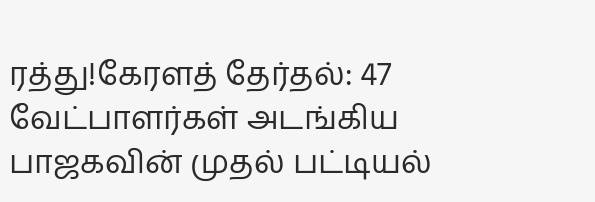ரத்து!கேரளத் தேர்தல்: 47 வேட்பாளர்கள் அடங்கிய பாஜகவின் முதல் பட்டியல்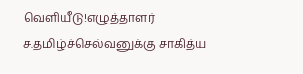வெளியீடு!எழுத்தாளர் ச.தமிழ்ச்செல்வனுக்கு சாகித்ய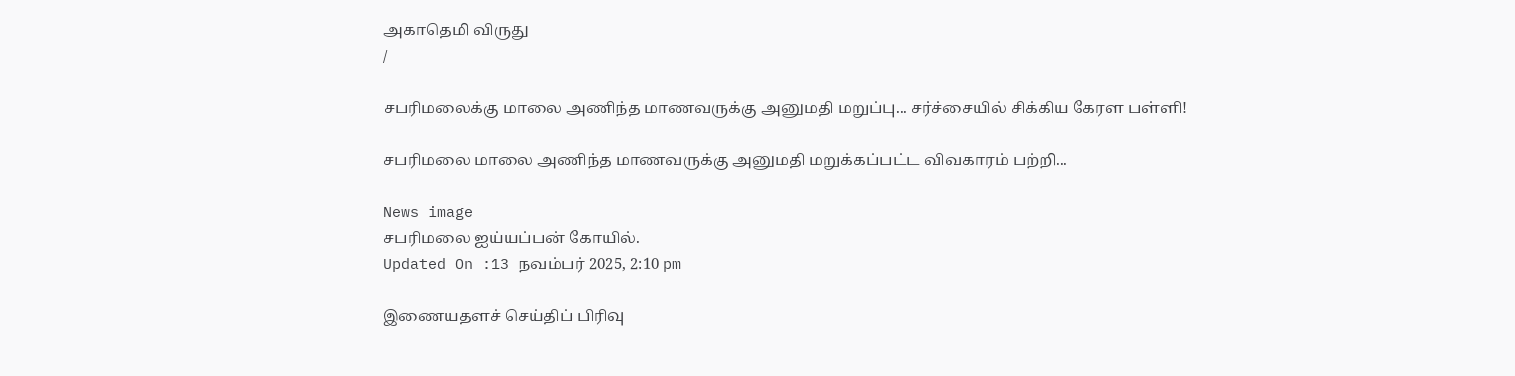அகாதெமி விருது
/

சபரிமலைக்கு மாலை அணிந்த மாணவருக்கு அனுமதி மறுப்பு... சர்ச்சையில் சிக்கிய கேரள பள்ளி!

சபரிமலை மாலை அணிந்த மாணவருக்கு அனுமதி மறுக்கப்பட்ட விவகாரம் பற்றி...

News image
சபரிமலை ஐய்யப்பன் கோயில்.
Updated On :13 நவம்பர் 2025, 2:10 pm

இணையதளச் செய்திப் பிரிவு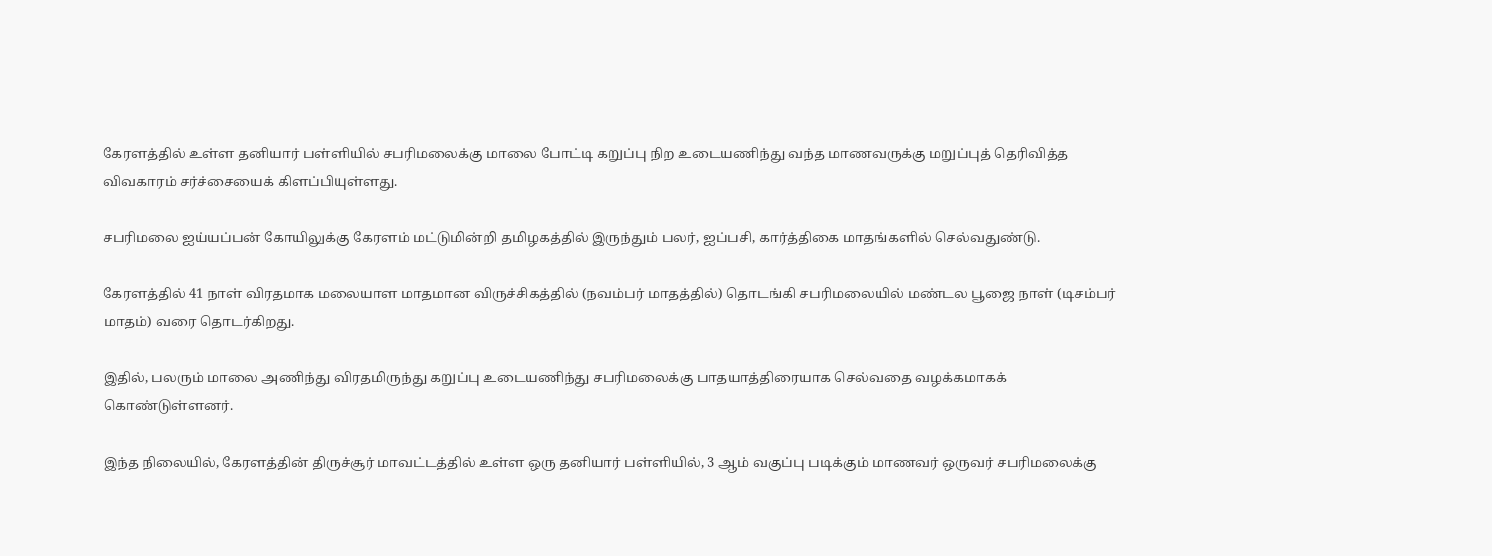கேரளத்தில் உள்ள தனியார் பள்ளியில் சபரிமலைக்கு மாலை போட்டி கறுப்பு நிற உடையணிந்து வந்த மாணவருக்கு மறுப்புத் தெரிவித்த விவகாரம் சர்ச்சையைக் கிளப்பியுள்ளது.

சபரிமலை ஐய்யப்பன் கோயிலுக்கு கேரளம் மட்டுமின்றி தமிழகத்தில் இருந்தும் பலர், ஐப்பசி, கார்த்திகை மாதங்களில் செல்வதுண்டு.

கேரளத்தில் 41 நாள் விரதமாக மலையாள மாதமான விருச்சிகத்தில் (நவம்பர் மாதத்தில்) தொடங்கி சபரிமலையில் மண்டல பூஜை நாள் (டிசம்பர் மாதம்) வரை தொடர்கிறது.

இதில், பலரும் மாலை அணிந்து விரதமிருந்து கறுப்பு உடையணிந்து சபரிமலைக்கு பாதயாத்திரையாக செல்வதை வழக்கமாகக் கொண்டுள்ளனர்.

இந்த நிலையில், கேரளத்தின் திருச்சூர் மாவட்டத்தில் உள்ள ஒரு தனியார் பள்ளியில், 3 ஆம் வகுப்பு படிக்கும் மாணவர் ஒருவர் சபரிமலைக்கு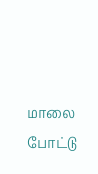மாலை போட்டு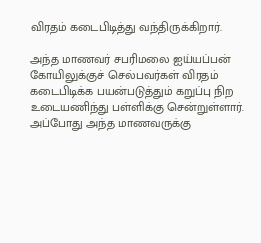விரதம் கடைபிடித்து வந்திருக்கிறார்.

அந்த மாணவர் சபரிமலை ஐய்யப்பன் கோயிலுக்குச் செல்பவர்கள் விரதம் கடைபிடிக்க பயன்படுத்தும் கறுப்பு நிற உடையணிந்து பள்ளிக்கு சென்றுள்ளார். அப்போது அந்த மாணவருக்கு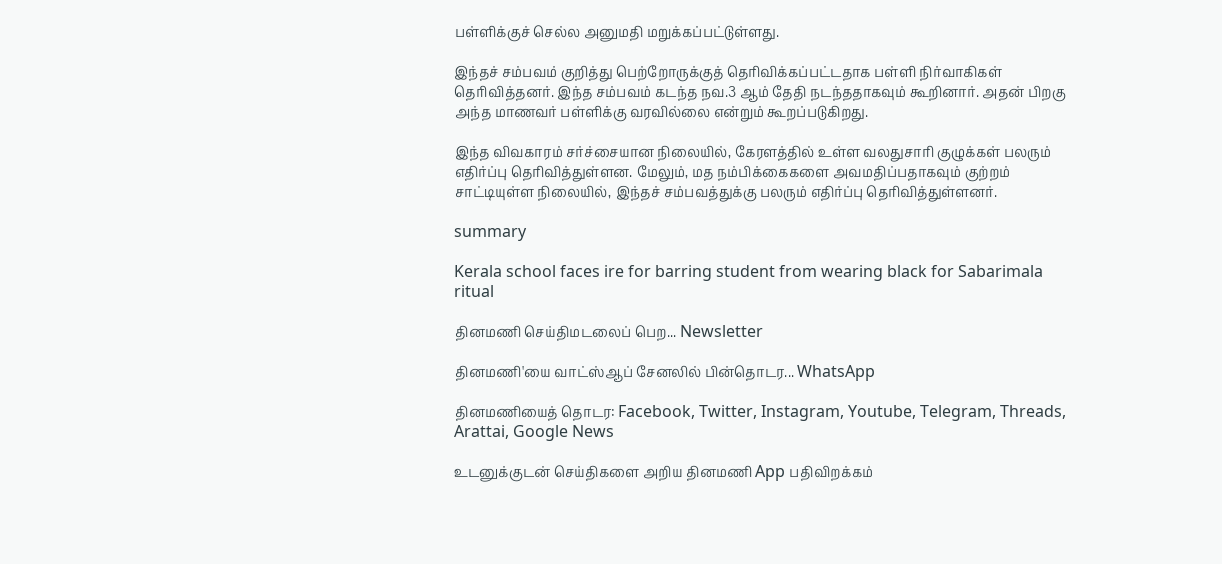பள்ளிக்குச் செல்ல அனுமதி மறுக்கப்பட்டுள்ளது.

இந்தச் சம்பவம் குறித்து பெற்றோருக்குத் தெரிவிக்கப்பட்டதாக பள்ளி நிர்வாகிகள் தெரிவித்தனர். இந்த சம்பவம் கடந்த நவ.3 ஆம் தேதி நடந்ததாகவும் கூறினார். அதன் பிறகு அந்த மாணவர் பள்ளிக்கு வரவில்லை என்றும் கூறப்படுகிறது.

இந்த விவகாரம் சர்ச்சையான நிலையில், கேரளத்தில் உள்ள வலதுசாரி குழுக்கள் பலரும் எதிர்ப்பு தெரிவித்துள்ளன. மேலும், மத நம்பிக்கைகளை அவமதிப்பதாகவும் குற்றம் சாட்டியுள்ள நிலையில், இந்தச் சம்பவத்துக்கு பலரும் எதிர்ப்பு தெரிவித்துள்ளனர்.

summary

Kerala school faces ire for barring student from wearing black for Sabarimala ritual

தினமணி செய்திமடலைப் பெற... Newsletter

தினமணி'யை வாட்ஸ்ஆப் சேனலில் பின்தொடர... WhatsApp

தினமணியைத் தொடர: Facebook, Twitter, Instagram, Youtube, Telegram, Threads, Arattai, Google News

உடனுக்குடன் செய்திகளை அறிய தினமணி App பதிவிறக்கம்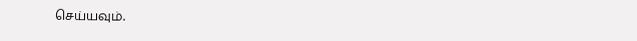செய்யவும்.